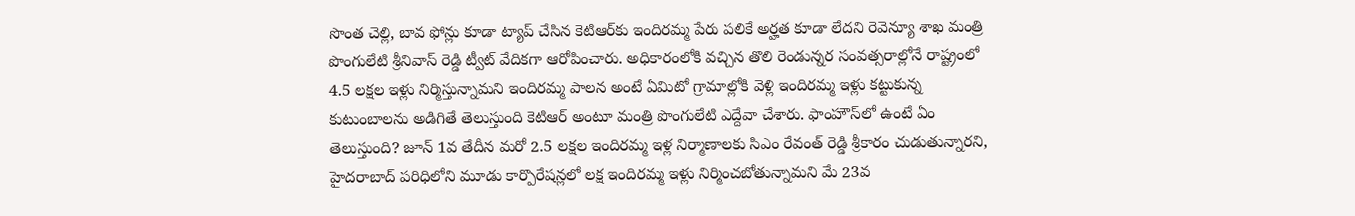సొంత చెల్లి, బావ ఫోన్లు కూడా ట్యాప్ చేసిన కెటిఆర్‌కు ఇందిరమ్మ పేరు పలికే అర్హత కూడా లేదని రెవెన్యూ శాఖ మంత్రి పొంగులేటి శ్రీనివాస్ రెడ్డి ట్వీట్ వేదికగా ఆరోపించారు. అధికారంలోకి వచ్చిన తొలి రెండున్నర సంవత్సరాల్లోనే రాష్ట్రంలో 4.5 లక్షల ఇళ్లు నిర్మిస్తున్నామని ఇందిరమ్మ పాలన అంటే ఏమిటో గ్రామాల్లోకి వెళ్లి ఇందిరమ్మ ఇళ్లు కట్టుకున్న కుటుంబాలను అడిగితే తెలుస్తుంది కెటిఆర్ అంటూ మంత్రి పొంగులేటి ఎద్దేవా చేశారు. ఫాంహౌస్‌లో ఉంటే ఏం తెలుస్తుంది? జూన్ 1వ తేదీన మరో 2.5 లక్షల ఇందిరమ్మ ఇళ్ల నిర్మాణాలకు సిఎం రేవంత్ రెడ్డి శ్రీకారం చుడుతున్నారని, హైదరాబాద్ పరిధిలోని మూడు కార్పొరేషన్లలో లక్ష ఇందిరమ్మ ఇళ్లు నిర్మించబోతున్నామని మే 23వ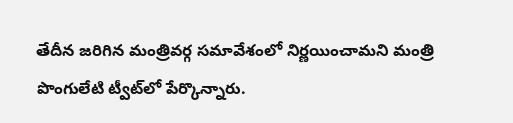తేదీన జరిగిన మంత్రివర్గ సమావేశంలో నిర్ణయించామని మంత్రి పొంగులేటి ట్వీట్‌లో పేర్కొన్నారు.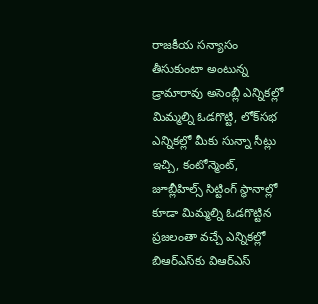రాజకీయ సన్యాసం తీసుకుంటా అంటున్న డ్రామారావు అసెంబ్లీ ఎన్నికల్లో మిమ్మల్ని ఓడగొట్టి, లోక్‌సభ ఎన్నికల్లో మీకు సున్నా సీట్లు ఇచ్చి, కంటోన్మెంట్, జూబ్లీహిల్స్ సిట్టింగ్ స్థానాల్లో కూడా మిమ్మల్ని ఓడగొట్టిన ప్రజలంతా వచ్చే ఎన్నికల్లో బిఆర్‌ఎస్‌కు విఆర్‌ఎస్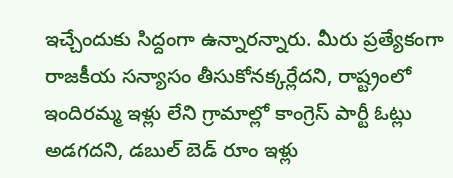ఇచ్చేందుకు సిద్దంగా ఉన్నారన్నారు. మీరు ప్రత్యేకంగా రాజకీయ సన్యాసం తీసుకోనక్కర్లేదని, రాష్ట్రంలో ఇందిరమ్మ ఇళ్లు లేని గ్రామాల్లో కాంగ్రెస్ పార్టీ ఓట్లు అడగదని, డబుల్ బెడ్ రూం ఇళ్లు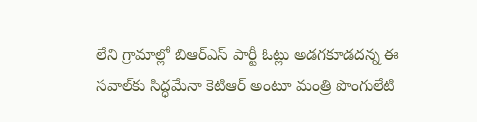లేని గ్రామాల్లో బిఆర్‌ఎస్ పార్టీ ఓట్లు అడగకూడదన్న ఈ సవాల్‌కు సిద్ధమేనా కెటిఆర్ అంటూ మంత్రి పొంగులేటి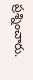ప్రశ్నించారు.